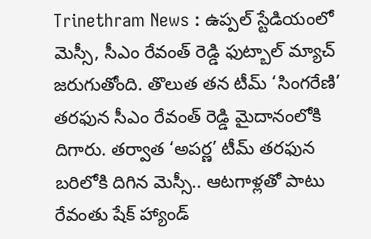Trinethram News : ఉప్పల్ స్టేడియంలో మెస్సీ, సీఎం రేవంత్ రెడ్డి ఫుట్బాల్ మ్యాచ్ జరుగుతోంది. తొలుత తన టీమ్ ‘సింగరేణి’ తరఫున సీఎం రేవంత్ రెడ్డి మైదానంలోకి దిగారు. తర్వాత ‘అపర్ణ’ టీమ్ తరఫున బరిలోకి దిగిన మెస్సీ.. ఆటగాళ్లతో పాటు రేవంతు షేక్ హ్యాండ్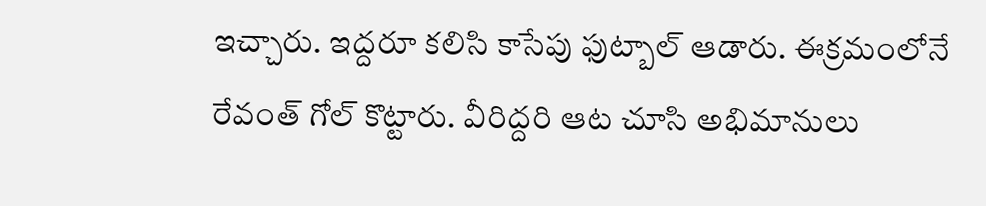ఇచ్చారు. ఇద్దరూ కలిసి కాసేపు ఫుట్బాల్ ఆడారు. ఈక్రమంలోనే రేవంత్ గోల్ కొట్టారు. వీరిద్దరి ఆట చూసి అభిమానులు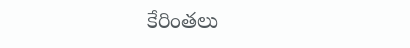కేరింతలు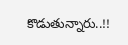కొడుతున్నారు..!!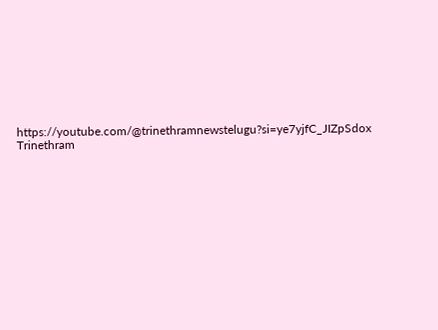https://youtube.com/@trinethramnewstelugu?si=ye7yjfC_JIZpSdox
Trinethram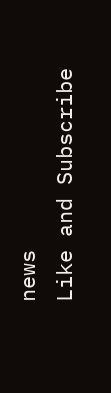news
Like and Subscribe